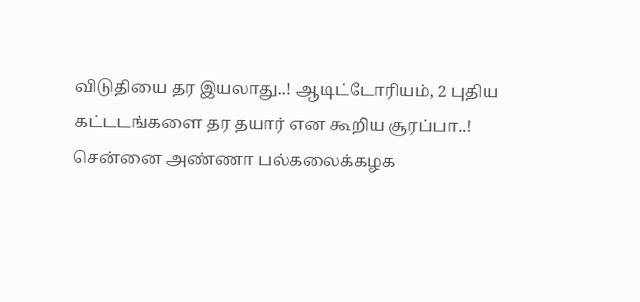விடுதியை தர இயலாது..! ஆடிட்டோரியம், 2 புதிய கட்டடங்களை தர தயார் என கூறிய சூரப்பா..!
சென்னை அண்ணா பல்கலைக்கழக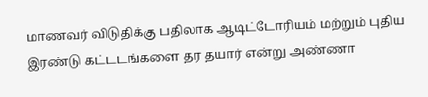மாணவர் விடுதிக்கு பதிலாக ஆடிட்டோரியம் மற்றும் புதிய இரண்டு கட்டடங்களை தர தயார் என்று அண்ணா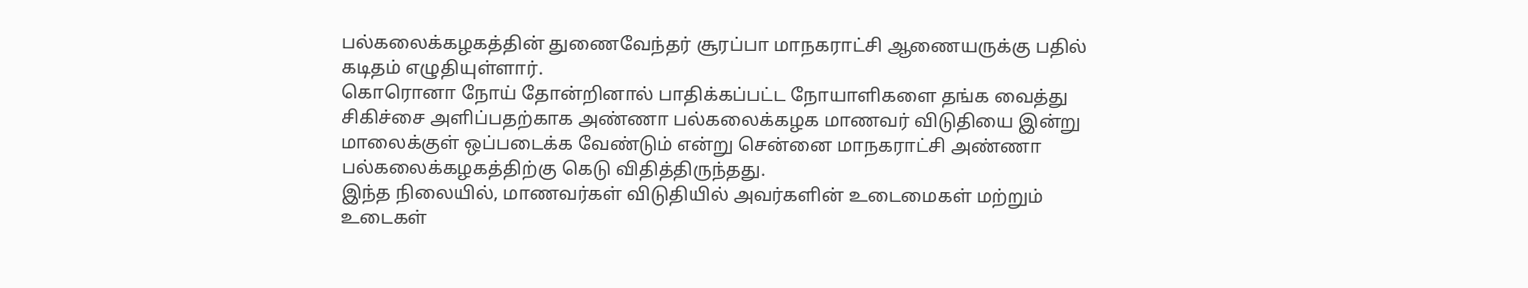பல்கலைக்கழகத்தின் துணைவேந்தர் சூரப்பா மாநகராட்சி ஆணையருக்கு பதில் கடிதம் எழுதியுள்ளார்.
கொரொனா நோய் தோன்றினால் பாதிக்கப்பட்ட நோயாளிகளை தங்க வைத்து சிகிச்சை அளிப்பதற்காக அண்ணா பல்கலைக்கழக மாணவர் விடுதியை இன்று மாலைக்குள் ஒப்படைக்க வேண்டும் என்று சென்னை மாநகராட்சி அண்ணா பல்கலைக்கழகத்திற்கு கெடு விதித்திருந்தது.
இந்த நிலையில், மாணவர்கள் விடுதியில் அவர்களின் உடைமைகள் மற்றும் உடைகள்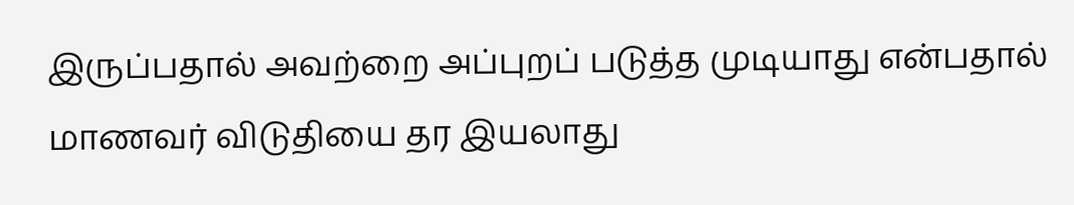இருப்பதால் அவற்றை அப்புறப் படுத்த முடியாது என்பதால் மாணவர் விடுதியை தர இயலாது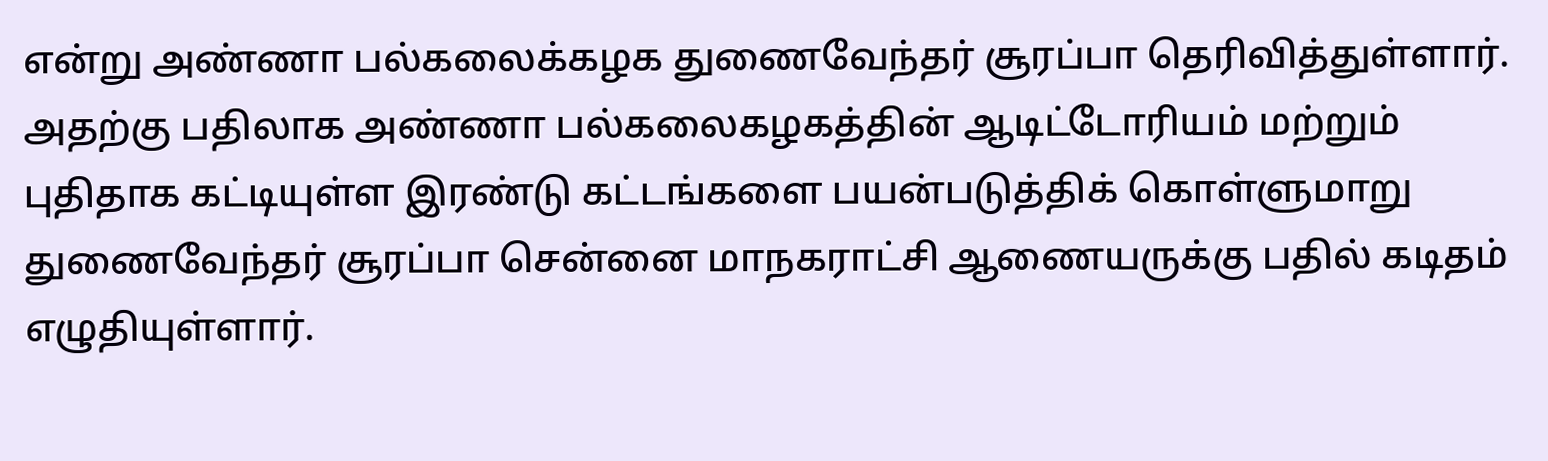என்று அண்ணா பல்கலைக்கழக துணைவேந்தர் சூரப்பா தெரிவித்துள்ளார்.
அதற்கு பதிலாக அண்ணா பல்கலைகழகத்தின் ஆடிட்டோரியம் மற்றும் புதிதாக கட்டியுள்ள இரண்டு கட்டங்களை பயன்படுத்திக் கொள்ளுமாறு துணைவேந்தர் சூரப்பா சென்னை மாநகராட்சி ஆணையருக்கு பதில் கடிதம் எழுதியுள்ளார்.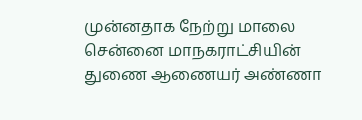முன்னதாக நேற்று மாலை சென்னை மாநகராட்சியின் துணை ஆணையர் அண்ணா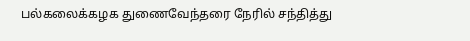பல்கலைக்கழக துணைவேந்தரை நேரில் சந்தித்து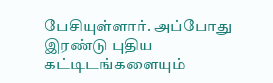பேசியுள்ளார். அப்போது இரண்டு புதிய கட்டிடங்களையும்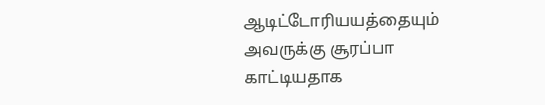ஆடிட்டோரியயத்தையும் அவருக்கு சூரப்பா காட்டியதாக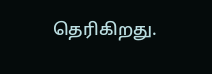தெரிகிறது.